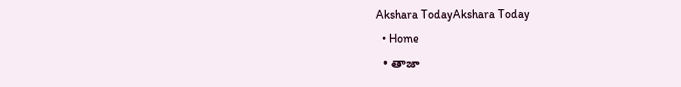Akshara TodayAkshara Today
  • Home
  • తాజా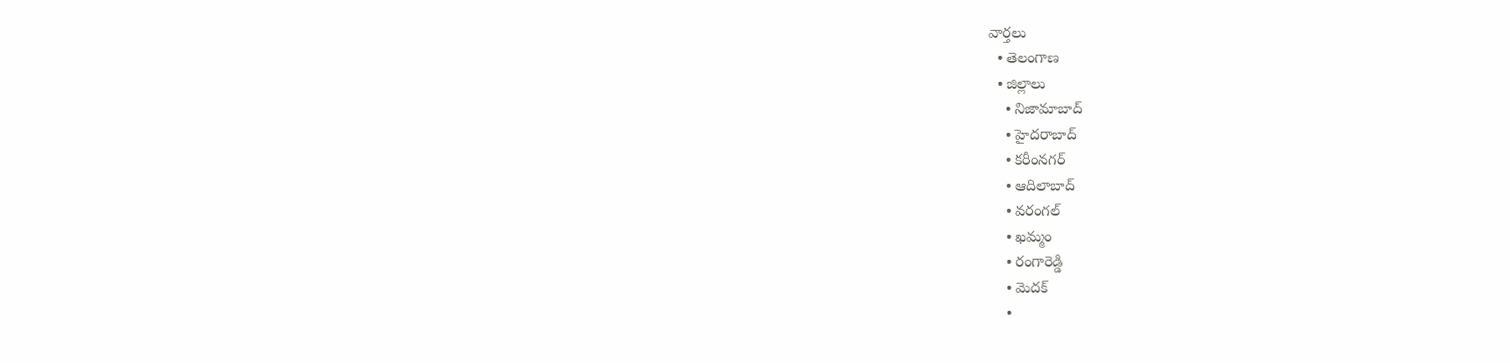వార్తలు
  • తెలంగాణ
  • జిల్లాలు
    • నిజామాబాద్
    • హైదరాబాద్
    • కరీంనగర్
    • ఆదిలాబాద్
    • వరంగల్
    • ఖమ్మం
    • రంగారెడ్డి
    • మెదక్
    •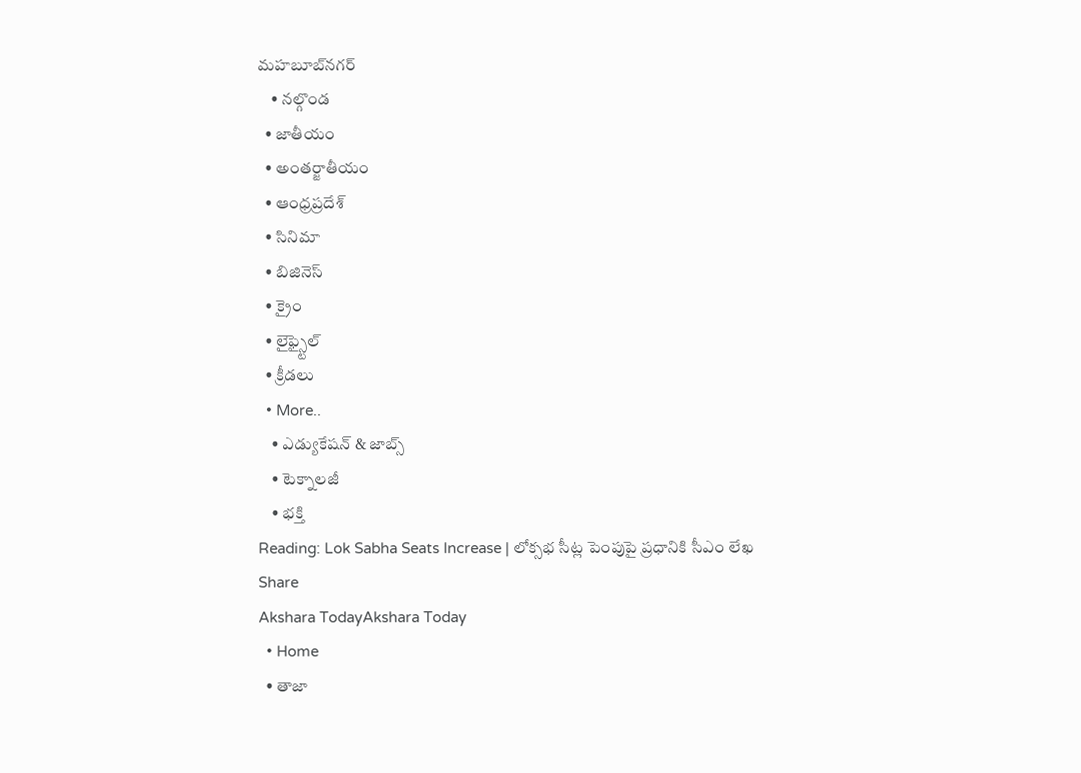మహబూబ్‌నగర్
    • నల్గొండ
  • జాతీయం
  • అంతర్జాతీయం
  • ఆంధ్రప్రదేశ్
  • సినిమా
  • బిజినెస్
  • క్రైం
  • లైఫ్స్టైల్
  • క్రీడలు
  • More..
    • ఎడ్యుకేషన్ & జాబ్స్
    • టెక్నాలజీ
    • భక్తి
Reading: Lok Sabha Seats Increase | లోక్సభ సీట్ల పెంపుపై ప్రధానికి సీఎం లేఖ
Share
Akshara TodayAkshara Today
  • Home
  • తాజా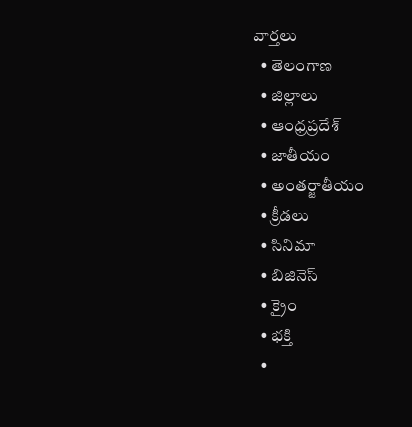వార్తలు
  • తెలంగాణ
  • జిల్లాలు
  • ఆంధ్రప్రదేశ్
  • జాతీయం
  • అంతర్జాతీయం
  • క్రీడలు
  • సినిమా
  • బిజినెస్
  • క్రైం
  • భక్తి
  •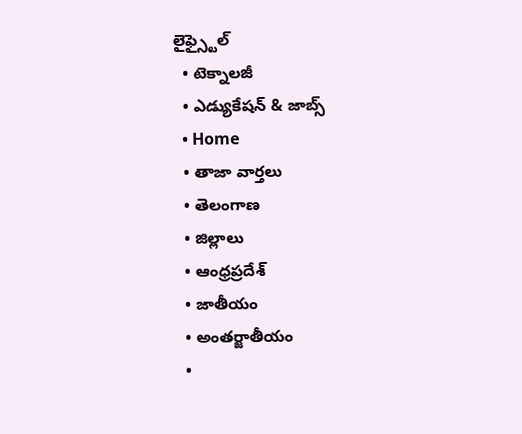లైఫ్స్టైల్
  • టెక్నాలజీ
  • ఎడ్యుకేషన్ & జాబ్స్
  • Home
  • తాజా వార్తలు
  • తెలంగాణ
  • జిల్లాలు
  • ఆంధ్రప్రదేశ్
  • జాతీయం
  • అంతర్జాతీయం
  •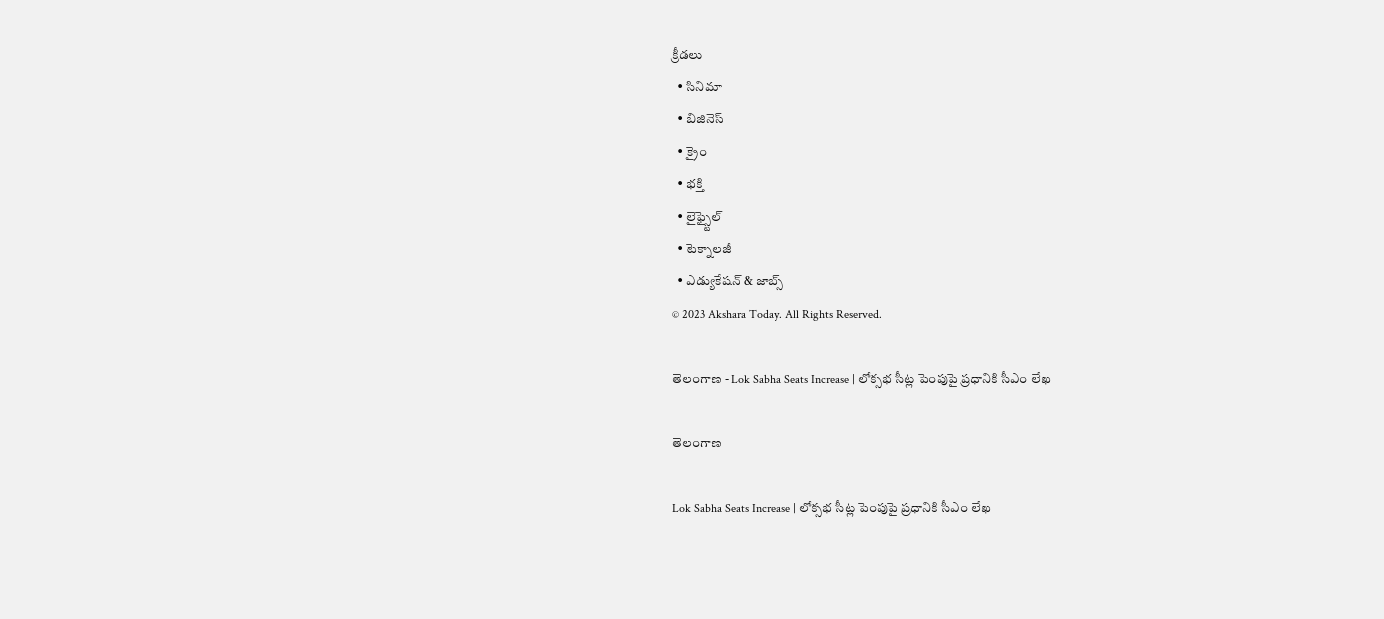క్రీడలు
  • సినిమా
  • బిజినెస్
  • క్రైం
  • భక్తి
  • లైఫ్స్టైల్
  • టెక్నాలజీ
  • ఎడ్యుకేషన్ & జాబ్స్
© 2023 Akshara Today. All Rights Reserved.

తెలంగాణ - Lok Sabha Seats Increase | లోక్సభ సీట్ల పెంపుపై ప్రధానికి సీఎం లేఖ

తెలంగాణ

Lok Sabha Seats Increase | లోక్సభ సీట్ల పెంపుపై ప్రధానికి సీఎం లేఖ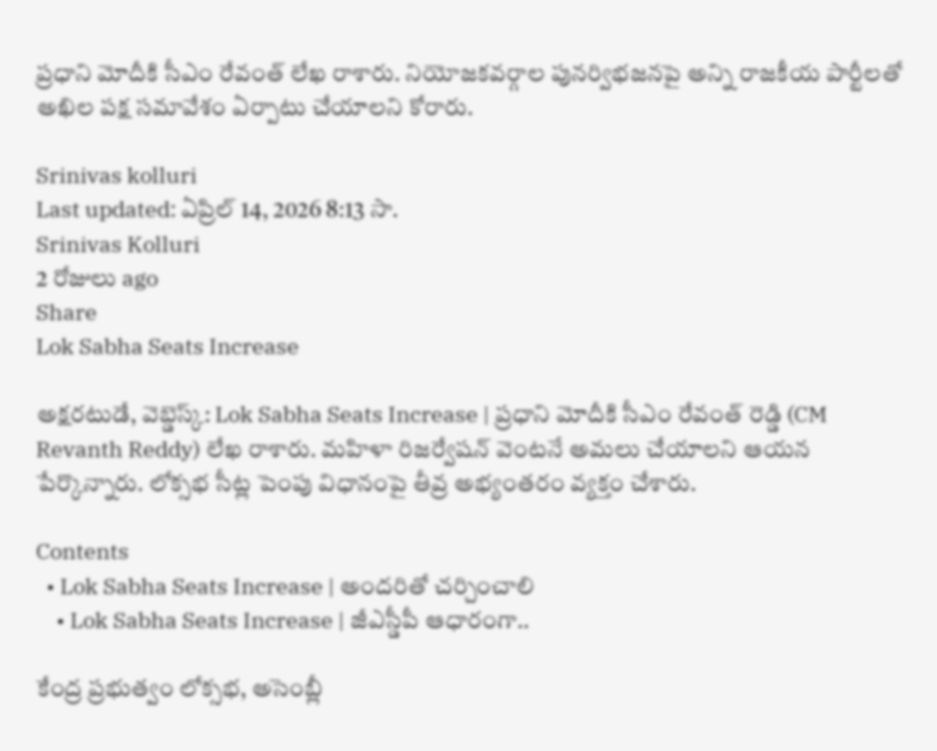ప్రధాని మోదీకి సీఎం రేవంత్ లేఖ రాశారు. నియోజకవర్గాల పునర్విభజనపై అన్ని రాజకీయ పార్టీలతో అఖిల పక్ష సమావేశం ఏర్పాటు చేయాలని కోరారు.

Srinivas kolluri
Last updated: ఏప్రిల్ 14, 2026 8:13 సా.
Srinivas Kolluri
2 రోజులు ago
Share
Lok Sabha Seats Increase

అక్షరటుడే, వెబ్డెస్క్: Lok Sabha Seats Increase | ప్రధాని మోదీకి సీఎం రేవంత్ రెడ్డి (CM Revanth Reddy) లేఖ రాశారు. మహిళా రిజర్వేషన్ వెంటనే అమలు చేయాలని ఆయన పేర్కొన్నారు. లోక్సభ సీట్ల పెంపు విధానంపై తీవ్ర అభ్యంతరం వ్యక్తం చేశారు.

Contents
  • Lok Sabha Seats Increase | అందరితో చర్చించాలి
    • Lok Sabha Seats Increase | జీఎస్డీపీ ఆధారంగా..

కేంద్ర ప్రభుత్వం లోక్సభ, అసెంబ్లీ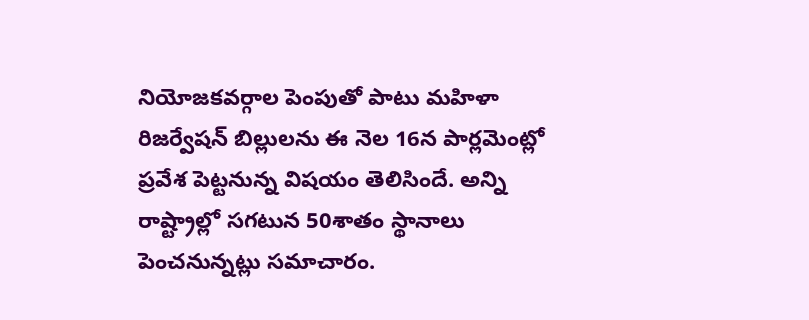నియోజకవర్గాల పెంపుతో పాటు మహిళా రిజర్వేషన్ బిల్లులను ఈ నెల 16న పార్లమెంట్లో ప్రవేశ పెట్టనున్న విషయం తెలిసిందే. అన్ని రాష్ట్రాల్లో సగటున 50శాతం స్థానాలు పెంచనున్నట్లు సమాచారం.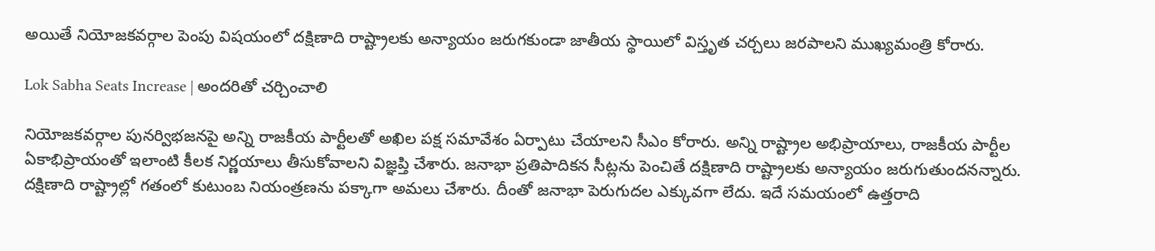అయితే నియోజకవర్గాల పెంపు విషయంలో దక్షిణాది రాష్ట్రాలకు అన్యాయం జరుగకుండా జాతీయ స్థాయిలో విస్తృత చర్చలు జరపాలని ముఖ్యమంత్రి కోరారు.

Lok Sabha Seats Increase | అందరితో చర్చించాలి

నియోజకవర్గాల పునర్విభజనపై అన్ని రాజకీయ పార్టీలతో అఖిల పక్ష సమావేశం ఏర్పాటు చేయాలని సీఎం కోరారు. అన్ని రాష్ట్రాల అభిప్రాయాలు, రాజకీయ పార్టీల ఏకాభిప్రాయంతో ఇలాంటి కీలక నిర్ణయాలు తీసుకోవాలని విజ్ఞప్తి చేశారు. జనాభా ప్రతిపాదికన సీట్లను పెంచితే దక్షిణాది రాష్ట్రాలకు అన్యాయం జరుగుతుందనన్నారు. దక్షిణాది రాష్ట్రాల్లో గతంలో కుటుంబ నియంత్రణను పక్కాగా అమలు చేశారు. దీంతో జనాభా పెరుగుదల ఎక్కువగా లేదు. ఇదే సమయంలో ఉత్తరాది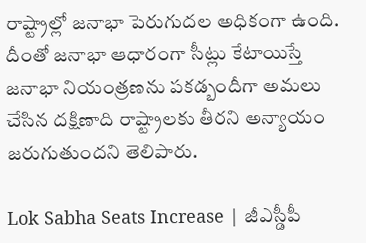రాష్ట్రాల్లో జనాభా పెరుగుదల అధికంగా ఉంది. దీంతో జనాభా ఆధారంగా సీట్లు కేటాయిస్తే జనాభా నియంత్రణను పకడ్బందీగా అమలు చేసిన దక్షిణాది రాష్ట్రాలకు తీరని అన్యాయం జరుగుతుందని తెలిపారు.

Lok Sabha Seats Increase | జీఎస్డీపీ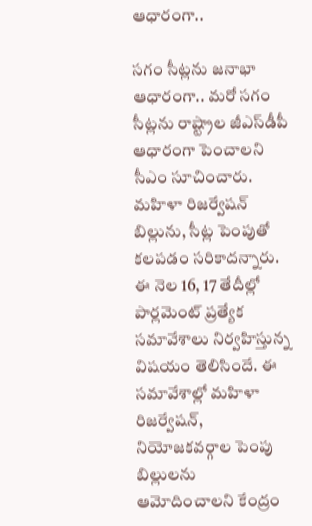ఆధారంగా..

సగం సీట్లను జనాభా ఆధారంగా.. మరో సగం సీట్లను రాష్ట్రాల జీఎస్‌డీపీ ఆధారంగా పెంచాలని సీఎం సూచించారు. మహిళా రిజర్వేషన్ బిల్లును, సీట్ల పెంపుతో కలపడం సరికాదన్నారు. ఈ నెల 16, 17 తేదీల్లో పార్లమెంట్ ప్రత్యేక సమావేశాలు నిర్వహిస్తున్న విషయం తెలిసిందే. ఈ సమావేశాల్లో మహిళా రిజర్వేషన్, నియోజకవర్గాల పెంపు బిల్లులను ఆమోదించాలని కేంద్రం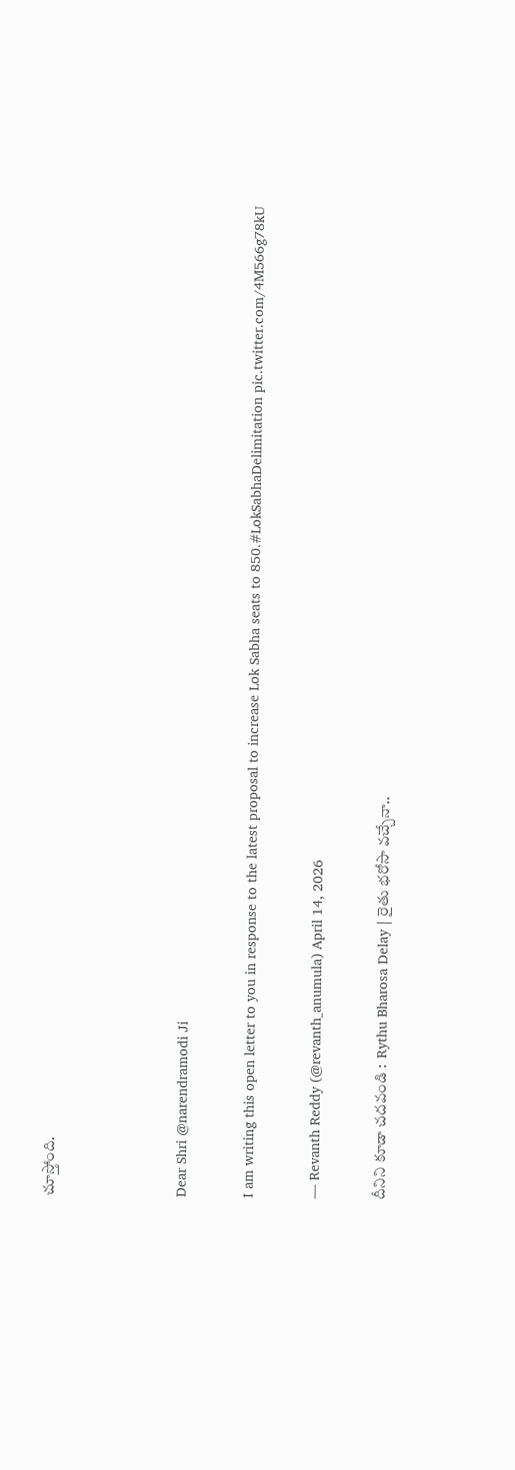చూస్తోంది.



Dear Shri @narendramodi Ji

I am writing this open letter to you in response to the latest proposal to increase Lok Sabha seats to 850.#LokSabhaDelimitation pic.twitter.com/4M566g78kU

— Revanth Reddy (@revanth_anumula) April 14, 2026

దీనిని కూడా చదవండి :  Rythu Bharosa Delay | రైతు భరోసా వచ్చేనా..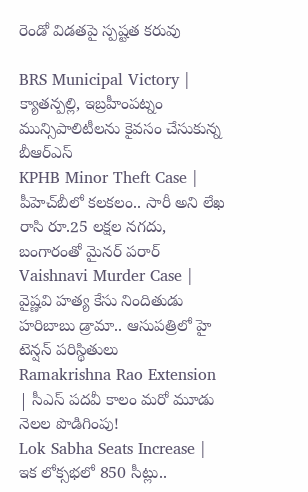రెండో విడతపై స్పష్టత కరువు

BRS Municipal Victory | క్యాతన్పల్లి, ఇబ్రహీంపట్నం మున్సిపాలిటీలను కైవసం చేసుకున్న బీఆర్ఎస్
KPHB Minor Theft Case | పీహెచ్‌బీలో కలకలం.. సారీ అని లేఖ రాసి రూ.25 లక్షల నగదు, బంగారంతో మైనర్ పరార్
Vaishnavi Murder Case | వైష్ణవి హత్య కేసు నిందితుడు హరిబాబు డ్రామా.. ఆసుపత్రిలో హై టెన్షన్ పరిస్థితులు
Ramakrishna Rao Extension | సీఎస్ పదవీ కాలం మరో మూడు నెలల పొడిగింపు!
Lok Sabha Seats Increase | ఇక లోక్సభలో 850 సీట్లు..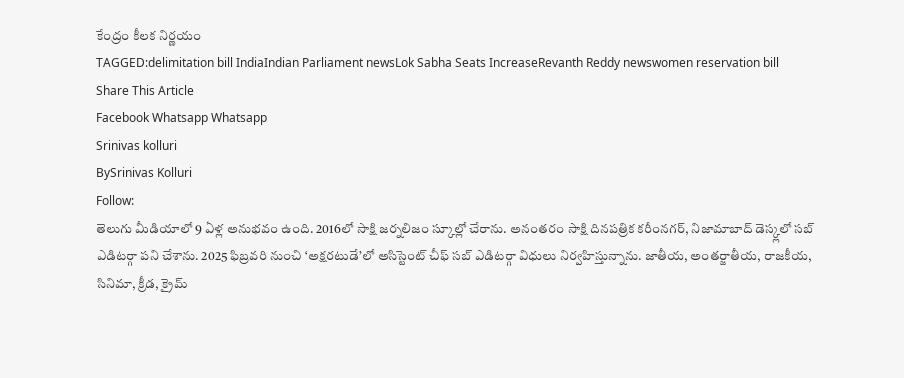కేంద్రం కీలక నిర్ణయం
TAGGED:delimitation bill IndiaIndian Parliament newsLok Sabha Seats IncreaseRevanth Reddy newswomen reservation bill
Share This Article
Facebook Whatsapp Whatsapp
Srinivas kolluri
BySrinivas Kolluri
Follow:
తెలుగు మీడియాలో 9 ఏళ్ల అనుభవం ఉంది. 2016లో సాక్షి జర్నలిజం స్కూల్లో చేరాను. అనంతరం సాక్షి దినపత్రిక కరీంనగర్, నిజామాబాద్ డెస్క్లలో సబ్ ఎడిటర్గా పని చేశాను. 2025 ఫిబ్రవరి నుంచి ‘అక్షరటుడే’లో అసిస్టెంట్ చీఫ్ సబ్ ఎడిటర్గా విధులు నిర్వహిస్తున్నాను. జాతీయ, అంతర్జాతీయ, రాజకీయ, సినిమా, క్రీడ, క్రైమ్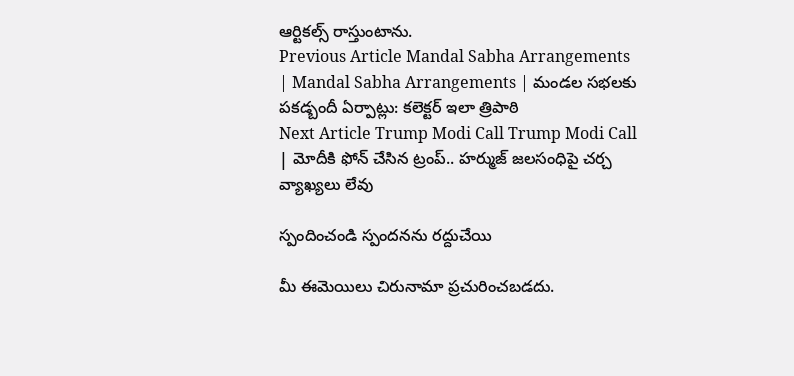ఆర్టికల్స్ రాస్తుంటాను.
Previous Article Mandal Sabha Arrangements | Mandal Sabha Arrangements | మండల సభలకు పకడ్బందీ ఏర్పాట్లు: కలెక్టర్ ఇలా త్రిపాఠి
Next Article Trump Modi Call Trump Modi Call | మోదీకి ఫోన్ చేసిన ట్రంప్.. హర్ముజ్ జలసంధిపై చర్చ
వ్యాఖ్యలు లేవు

స్పందించండి స్పందనను రద్దుచేయి

మీ ఈమెయిలు చిరునామా ప్రచురించబడదు.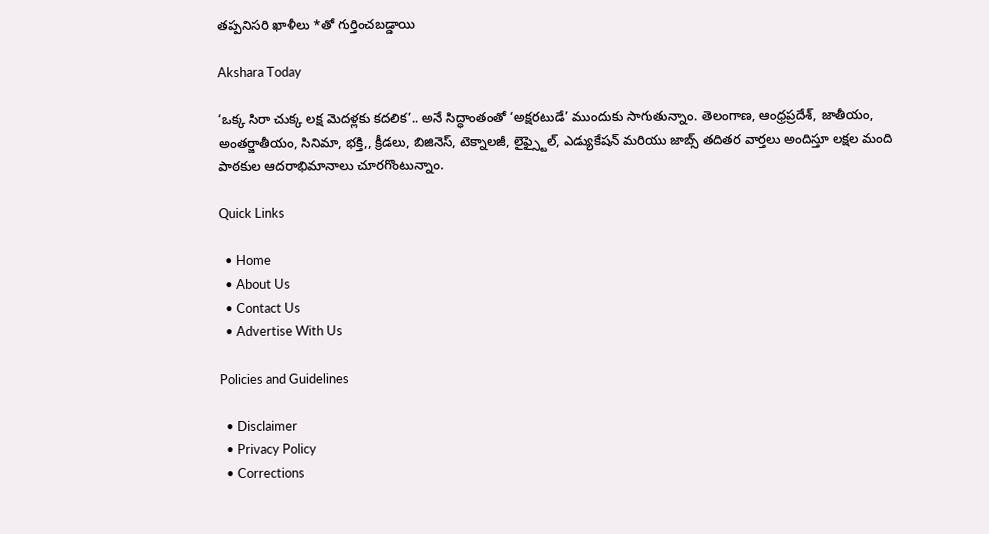తప్పనిసరి ఖాళీలు *తో గుర్తించబడ్డాయి

Akshara Today

‘ఒక్క సిరా చుక్క లక్ష మెదళ్లకు కదలిక’.. అనే సిద్ధాంతంతో ‘అక్షరటుడే’ ముందుకు సాగుతున్నాం. తెలంగాణ, ఆంధ్రప్రదేశ్, జాతీయం, అంతర్జాతీయం, సినిమా, భక్తి,, క్రీడలు, బిజినెస్, టెక్నాలజీ, లైఫ్స్టైల్, ఎడ్యుకేషన్ మరియు జాబ్స్ తదితర వార్తలు అందిస్తూ లక్షల మంది పాఠకుల ఆదరాభిమానాలు చూరగొంటున్నాం.

Quick Links

  • Home
  • About Us
  • Contact Us
  • Advertise With Us

Policies and Guidelines

  • Disclaimer
  • Privacy Policy
  • Corrections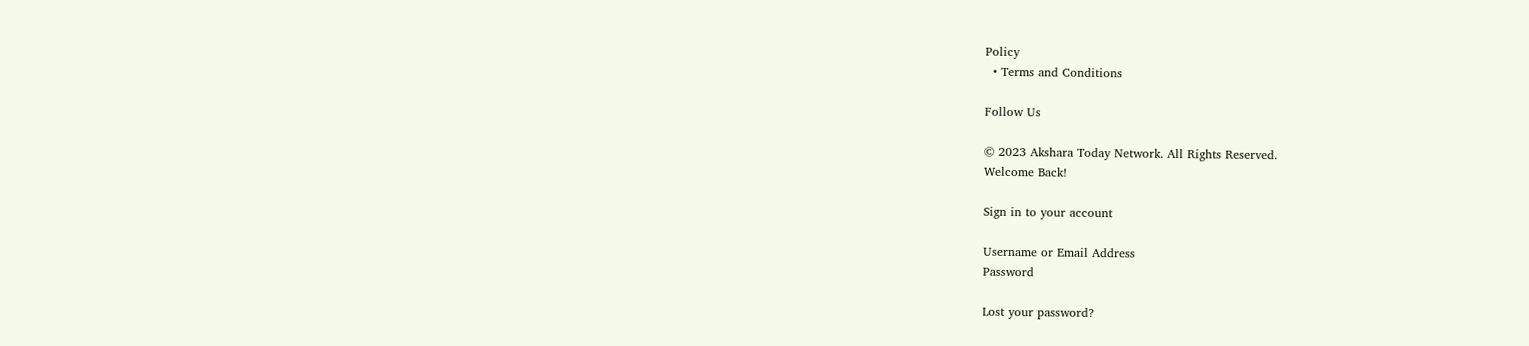Policy
  • Terms and Conditions

Follow Us

© 2023 Akshara Today Network. All Rights Reserved.
Welcome Back!

Sign in to your account

Username or Email Address
Password

Lost your password?